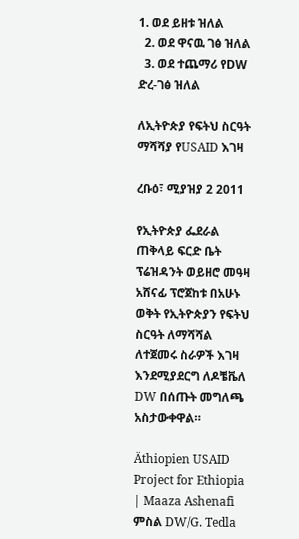1. ወደ ይዘቱ ዝለል
  2. ወደ ዋናዉ ገፅ ዝለል
  3. ወደ ተጨማሪ የDW ድረ-ገፅ ዝለል

ለኢትዮጵያ የፍትህ ስርዓት ማሻሻያ የUSAID እገዛ

ረቡዕ፣ ሚያዝያ 2 2011

የኢትዮጵያ ፌደራል ጠቅላይ ፍርድ ቤት ፕሬዝዳንት ወይዘሮ መዓዛ አሸናፊ ፕሮጀከቱ በአሁኑ ወቅት የኢትዮጵያን የፍትህ ስርዓት ለማሻሻል ለተጀመሩ ስራዎች እገዛ እንደሚያደርግ ለዶቼቬለ DW በሰጡት መግለጫ አስታውቀዋል።

Äthiopien USAID Project for Ethiopia | Maaza Ashenafi
ምስል DW/G. Tedla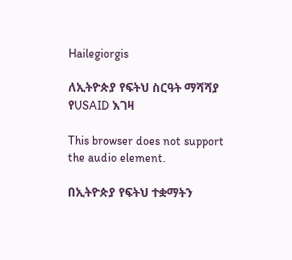Hailegiorgis

ለኢትዮጵያ የፍትህ ስርዓት ማሻሻያ የUSAID እገዛ

This browser does not support the audio element.

በኢትዮጵያ የፍትህ ተቋማትን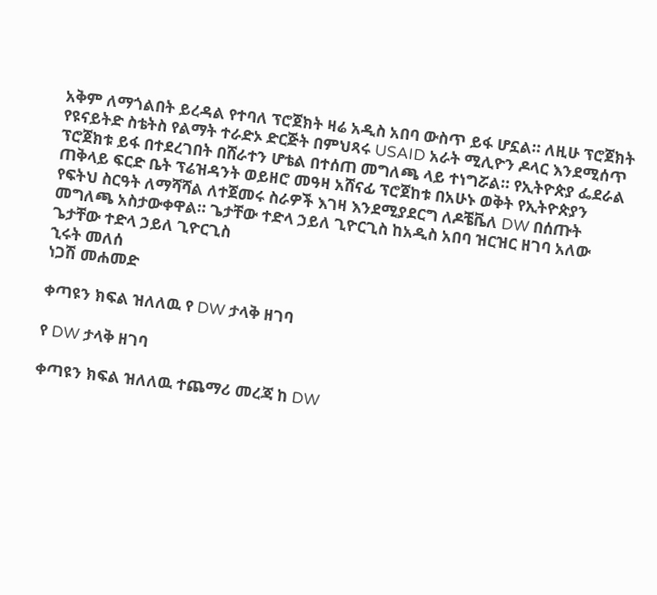አቅም ለማጎልበት ይረዳል የተባለ ፕሮጀክት ዛሬ አዲስ አበባ ውስጥ ይፋ ሆኗል። ለዚሁ ፕሮጀክት የዩናይትድ ስቴትስ የልማት ተራድኦ ድርጅት በምህጻሩ USAID አራት ሚሊዮን ዶላር እንደሚሰጥ ፕሮጀክቱ ይፋ በተደረገበት በሸራተን ሆቴል በተሰጠ መግለጫ ላይ ተነግሯል። የኢትዮጵያ ፌደራል ጠቅላይ ፍርድ ቤት ፕሬዝዳንት ወይዘሮ መዓዛ አሸናፊ ፕሮጀከቱ በአሁኑ ወቅት የኢትዮጵያን የፍትህ ስርዓት ለማሻሻል ለተጀመሩ ስራዎች እገዛ እንደሚያደርግ ለዶቼቬለ DW በሰጡት መግለጫ አስታውቀዋል። ጌታቸው ተድላ ኃይለ ጊዮርጊስ ከአዲስ አበባ ዝርዝር ዘገባ አለው
ጌታቸው ተድላ ኃይለ ጊዮርጊስ
ኂሩት መለሰ
ነጋሽ መሐመድ

ቀጣዩን ክፍል ዝለለዉ የ DW ታላቅ ዘገባ

የ DW ታላቅ ዘገባ

ቀጣዩን ክፍል ዝለለዉ ተጨማሪ መረጃ ከ DW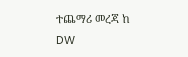ተጨማሪ መረጃ ከ DW